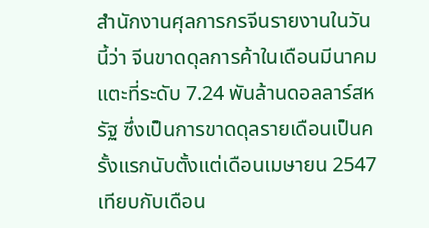สำนักงานศุลการกรจีนรายงานในวันนี้ว่า จีนขาดดุลการค้าในเดือนมีนาคม แตะที่ระดับ 7.24 พันล้านดอลลาร์สหรัฐ ซึ่งเป็นการขาดดุลรายเดือนเป็นครั้งแรกนับตั้งแต่เดือนเมษายน 2547 เทียบกับเดือน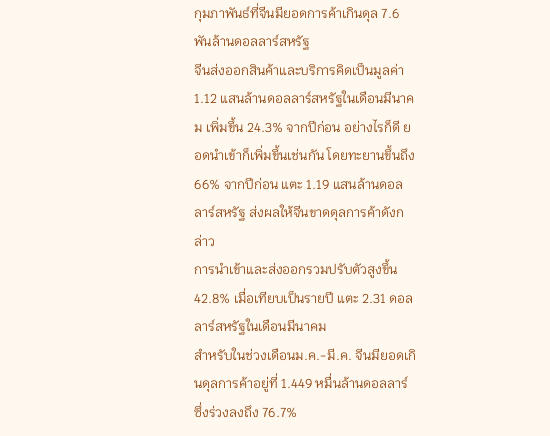กุมภาพันธ์ที่จีนมียอดการค้าเกินดุล 7.6 พันล้านดอลลาร์สหรัฐ
จีนส่งออกสินค้าและบริการคิดเป็นมูลค่า 1.12 แสนล้านดอลลาร์สหรัฐในเดือนมีนาคม เพิ่มขึ้น 24.3% จากปีก่อน อย่างไรก็ดี ยอดนำเข้าก็เพิ่มขึ้นเช่นกัน โดยทะยานขึ้นถึง 66% จากปีก่อน แตะ 1.19 แสนล้านดอลลาร์สหรัฐ ส่งผลให้จีนขาดดุลการค้าดังกล่าว
การนำเข้าและส่งออกรวมปรับตัวสูงขึ้น 42.8% เมื่อเทียบเป็นรายปี แตะ 2.31 ดอลลาร์สหรัฐในเดือนมีนาคม
สำหรับในช่วงเดือนม.ค.-มี.ค. จีนมียอดเกินดุลการค้าอยู่ที่ 1.449 หมื่นล้านดอลลาร์ ซึ่งร่วงลงถึง 76.7%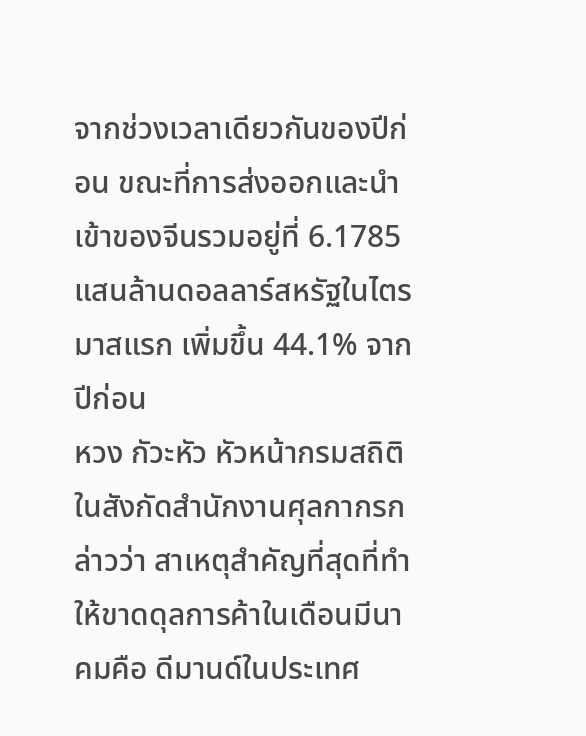จากช่วงเวลาเดียวกันของปีก่อน ขณะที่การส่งออกและนำเข้าของจีนรวมอยู่ที่ 6.1785 แสนล้านดอลลาร์สหรัฐในไตรมาสแรก เพิ่มขึ้น 44.1% จากปีก่อน
หวง กัวะหัว หัวหน้ากรมสถิติในสังกัดสำนักงานศุลกากรกล่าวว่า สาเหตุสำคัญที่สุดที่ทำให้ขาดดุลการค้าในเดือนมีนาคมคือ ดีมานด์ในประเทศ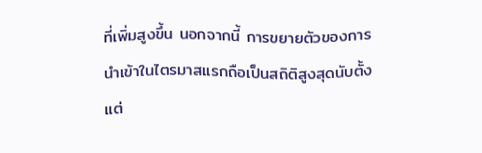ที่เพิ่มสูงขึ้น นอกจากนี้ การขยายตัวของการนำเข้าในไตรมาสแรกถือเป็นสถิติสูงสุดนับตั้งแต่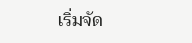เริ่มจัด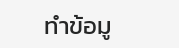ทำข้อมู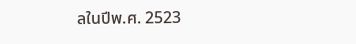ลในปีพ.ศ. 2523